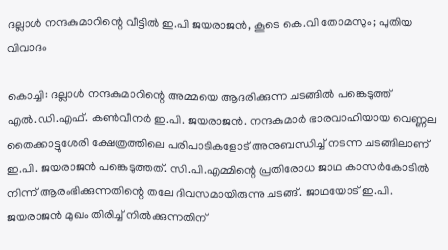ദല്ലാൾ നന്ദകുമാറിന്റെ വീട്ടിൽ ഇ.പി ജയരാജൻ, കൂടെ കെ.വി തോമസും; പുതിയ വിവാദം

കൊച്ചി: ദല്ലാൾ നന്ദകുമാറിന്റെ അമ്മയെ ആദരിക്കുന്ന ചടങ്ങിൽ പങ്കെടുത്ത് എൽ.ഡി.എഫ്. കൺവീനർ ഇ.പി. ജയരാജൻ. നന്ദകുമാർ ഭാരവാഹിയായ വെണ്ണല തൈക്കാട്ടുശേരി ക്ഷേത്രത്തിലെ പരിപാടികളോട് അനുബന്ധിച്ച് നടന്ന ചടങ്ങിലാണ് ഇ.പി. ജയരാജൻ പങ്കെടുത്തത്. സി.പി.എമ്മിന്റെ പ്രതിരോധ ജാഥ കാസർകോടിൽ നിന്ന് ആരംഭിക്കുന്നതിന്റെ തലേ ദിവസമായിരുന്നു ചടങ്ങ്. ജാഥയോട് ഇ.പി. ജയരാജൻ മുഖം തിരിച്ച് നിൽക്കുന്നതിന്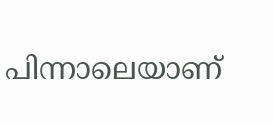പിന്നാലെയാണ്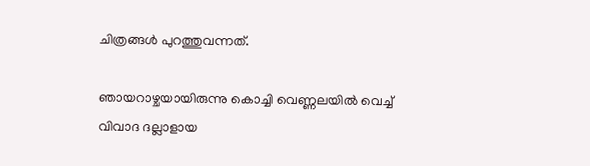ചിത്രങ്ങൾ പുറത്തുവന്നത്.

ഞായറാഴ്ചയായിരുന്നു കൊച്ചി വെണ്ണലയിൽ വെച്ച് വിവാദ ദല്ലാളായ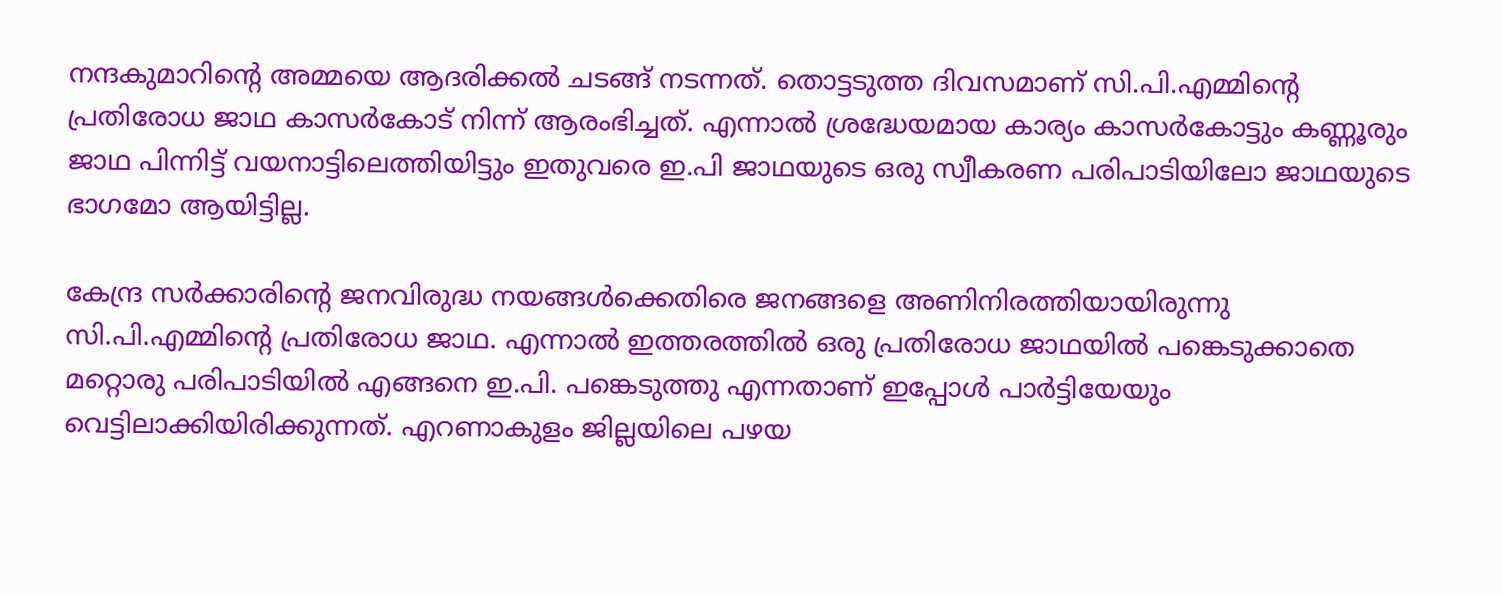നന്ദകുമാറിന്റെ അമ്മയെ ആദരിക്കൽ ചടങ്ങ് നടന്നത്. തൊട്ടടുത്ത ദിവസമാണ് സി.പി.എമ്മിന്റെ പ്രതിരോധ ജാഥ കാസർകോട് നിന്ന് ആരംഭിച്ചത്. എന്നാൽ ശ്രദ്ധേയമായ കാര്യം കാസര്‍കോട്ടും കണ്ണൂരും ജാഥ പിന്നിട്ട് വയനാട്ടിലെത്തിയിട്ടും ഇതുവരെ ഇ.പി ജാഥയുടെ ഒരു സ്വീകരണ പരിപാടിയിലോ ജാഥയുടെ ഭാഗമോ ആയിട്ടില്ല.

കേന്ദ്ര സർക്കാരിന്റെ ജനവിരുദ്ധ നയങ്ങൾക്കെതിരെ ജനങ്ങളെ അണിനിരത്തിയായിരുന്നു സി.പി.എമ്മിന്റെ പ്രതിരോധ ജാഥ. എന്നാൽ ഇത്തരത്തിൽ ഒരു പ്രതിരോധ ജാഥയിൽ പങ്കെടുക്കാതെ മറ്റൊരു പരിപാടിയിൽ എങ്ങനെ ഇ.പി. പങ്കെടുത്തു എന്നതാണ് ഇപ്പോൾ പാർട്ടിയേയും വെട്ടിലാക്കിയിരിക്കുന്നത്. എറണാകുളം ജില്ലയിലെ പഴയ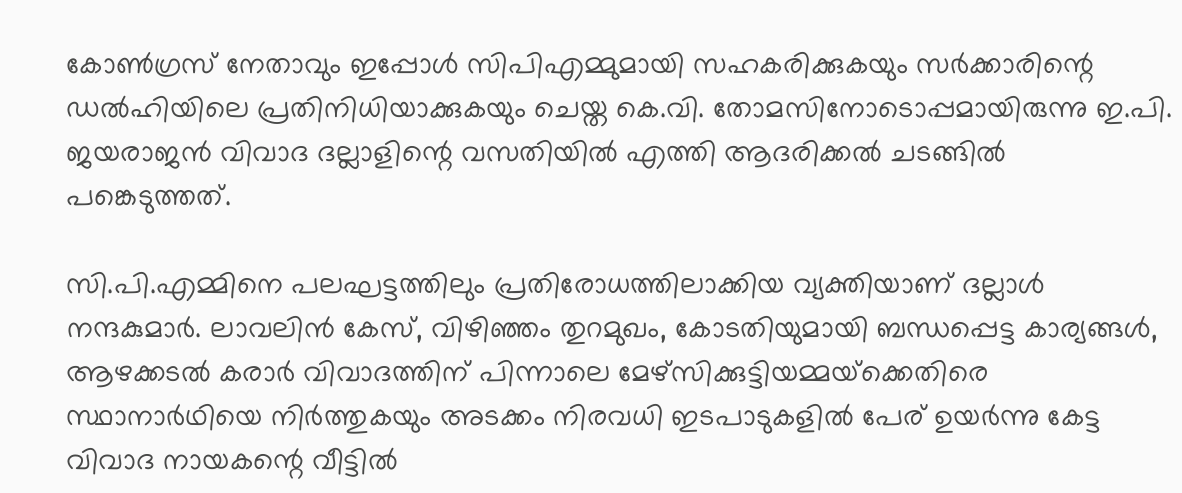കോണ്‍ഗ്രസ് നേതാവും ഇപ്പോള്‍ സിപിഎമ്മുമായി സഹകരിക്കുകയും സര്‍ക്കാരിന്റെ ഡല്‍ഹിയിലെ പ്രതിനിധിയാക്കുകയും ചെയ്ത കെ.വി. തോമസിനോടൊപ്പമായിരുന്നു ഇ.പി. ജയരാജൻ വിവാദ ദല്ലാളിന്റെ വസതിയിൽ എത്തി ആദരിക്കൽ ചടങ്ങിൽ പങ്കെടുത്തത്.

സി.പി.എമ്മിനെ പലഘട്ടത്തിലും പ്രതിരോധത്തിലാക്കിയ വ്യക്തിയാണ് ദല്ലാൾ നന്ദകുമാർ. ലാവലിന്‍ കേസ്, വിഴിഞ്ഞം തുറമുഖം, കോടതിയുമായി ബന്ധപ്പെട്ട കാര്യങ്ങൾ, ആഴക്കടല്‍ കരാര്‍ വിവാദത്തിന് പിന്നാലെ മേഴ്‌സിക്കുട്ടിയമ്മയ്‌ക്കെതിരെ സ്ഥാനാര്‍ഥിയെ നിര്‍ത്തുകയും അടക്കം നിരവധി ഇടപാടുകളിൽ പേര് ഉയർന്നു കേട്ട വിവാദ നായകന്റെ വീട്ടിൽ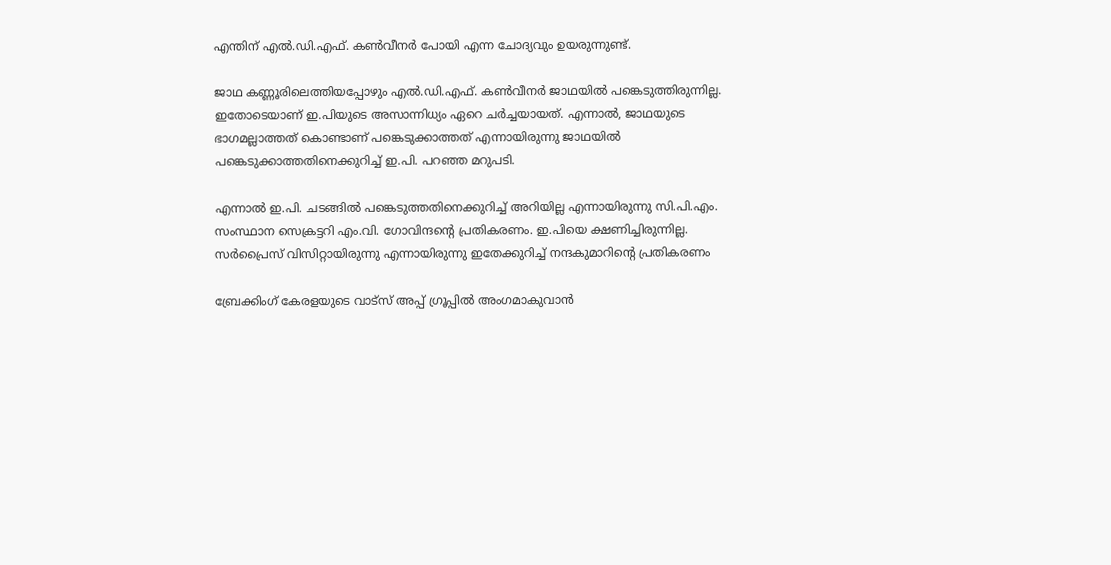എന്തിന്‌ എൽ.ഡി.എഫ്. കൺവീനർ പോയി എന്ന ചോദ്യവും ഉയരുന്നുണ്ട്.

ജാഥ കണ്ണൂരിലെത്തിയപ്പോഴും എൽ.ഡി.എഫ്. കൺവീനർ ജാഥയിൽ പങ്കെടുത്തിരുന്നില്ല. ഇതോടെയാണ് ഇ.പിയുടെ അസാന്നിധ്യം ഏറെ ചർച്ചയായത്. എന്നാൽ, ജാഥയുടെ ഭാഗമല്ലാത്തത് കൊണ്ടാണ് പങ്കെടുക്കാത്തത് എന്നായിരുന്നു ജാഥയിൽ പങ്കെടുക്കാത്തതിനെക്കുറിച്ച് ഇ.പി. പറഞ്ഞ മറുപടി.

എന്നാൽ ഇ.പി. ചടങ്ങിൽ പങ്കെടുത്തതിനെക്കുറിച്ച് അറിയില്ല എന്നായിരുന്നു സി.പി.എം. സംസ്ഥാന സെക്രട്ടറി എം.വി. ഗോവിന്ദന്റെ പ്രതികരണം. ഇ.പിയെ ക്ഷണിച്ചിരുന്നില്ല. സര്‍പ്രൈസ് വിസിറ്റായിരുന്നു എന്നായിരുന്നു ഇതേക്കുറിച്ച് നന്ദകുമാറിന്റെ പ്രതികരണം

ബ്രേക്കിംഗ് കേരളയുടെ വാട്സ് അപ്പ് ഗ്രൂപ്പിൽ അംഗമാകുവാൻ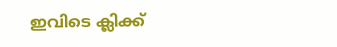ഇവിടെ ക്ലിക്ക്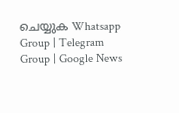ചെയ്യുക Whatsapp Group | Telegram Group | Google News